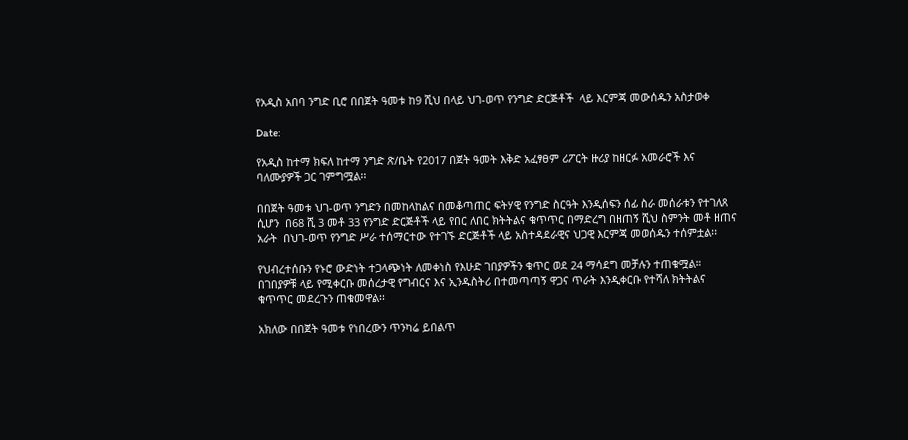የአዲስ አበባ ንግድ ቢሮ በበጀት ዓመቱ ከ9 ሺህ በላይ ህገ-ወጥ የንግድ ድርጅቶች  ላይ እርምጃ መውሰዱን አስታወቀ

Date:

የአዲስ ከተማ ክፍለ ከተማ ንግድ ጽ/ቤት የ2017 በጀት ዓመት እቅድ አፈፃፀም ሪፖርት ዙሪያ ከዘርፉ አመራሮች እና ባለሙያዎች ጋር ገምግሟል፡፡

በበጀት ዓመቱ ህገ-ወጥ ንግድን በመከላከልና በመቆጣጠር ፍትሃዊ የንግድ ስርዓት እንዲሰፍን ሰፊ ስራ መሰራቱን የተገለጸ ሲሆን  በ68 ሺ 3 መቶ 33 የንግድ ድርጅቶች ላይ የበር ለበር ክትትልና ቁጥጥር በማድረግ በዘጠኝ ሺህ ስምንት መቶ ዘጠና አራት  በህገ-ወጥ የንግድ ሥራ ተሰማርተው የተገኙ ድርጅቶች ላይ አስተዳደራዊና ህጋዊ እርምጃ መወሰዱን ተሰምቷል፡፡

የህብረተሰቡን የኑሮ ውድነት ተጋላጭነት ለመቀነስ የእሁድ ገበያዎችን ቁጥር ወደ 24 ማሳደግ መቻሉን ተጠቁሟል።  በገበያዎቹ ላይ የሚቀርቡ መሰረታዊ የግብርና እና ኢንዱስትሪ በተመጣጣኝ ዋጋና ጥራት እንዲቀርቡ የተሻለ ክትትልና ቁጥጥር መደረጉን ጠቁመዋል፡፡

አክለው በበጀት ዓመቱ የነበረውን ጥንካሬ ይበልጥ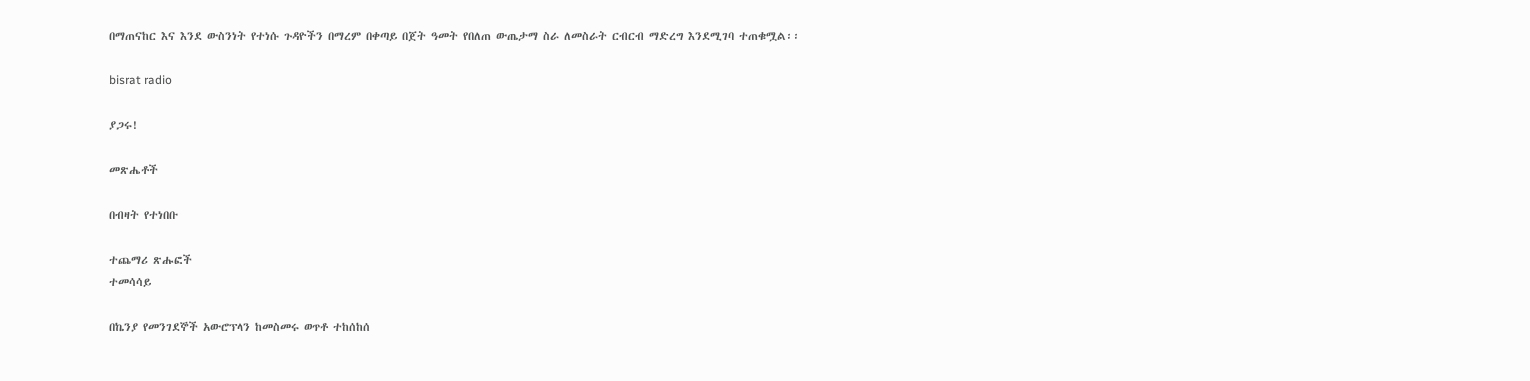በማጠናከር እና እንደ ውስንነት የተነሱ ጉዳዮችን በማረም በቀጣይ በጀት ዓመት የበለጠ ውጤታማ ስራ ለመስራት ርብርብ ማድረግ እንደሚገባ ተጠቁሟል፡፡

bisrat radio

ያጋሩ!

መጽሔቶች

በብዛት የተነበቡ

ተጨማሪ ጽሑፎች
ተመሳሳይ

በኬንያ የመንገደኞች አውሮፕላን ከመስመሩ ወጥቶ ተከሰከሰ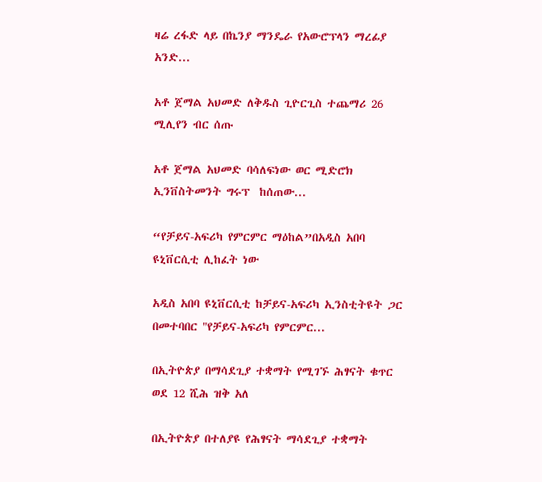ዛሬ ረፋድ ላይ በኬንያ ማንዴራ የአውሮፕላን ማረፊያ አንድ...

አቶ ጀማል አህመድ ለቅዱስ ጊዮርጊስ ተጨማሪ 26 ሚሊየን ብር ሰጡ

አቶ ጀማል አህመድ ባሳለፍነው ወር ሚድሮክ ኢንቨስትመንት ግሩፕ  ከሰጠው...

“የቻይና-አፍሪካ የምርምር ማዕከል”በአዲስ አበባ ዩኒቨርሲቲ ሊከፈት ነው

አዲስ አበባ ዩኒቨርሲቲ ከቻይና-አፍሪካ ኢንስቲትዩት ጋር በመተባበር "የቻይና-አፍሪካ የምርምር...

በኢትዮጵያ በማሳደጊያ ተቋማት የሚገኙ ሕፃናት ቁጥር ወደ 12 ሺሕ ዝቅ አለ

በኢትዮጵያ በተለያዩ የሕፃናት ማሳደጊያ ተቋማት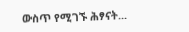ውስጥ የሚገኙ ሕፃናት...